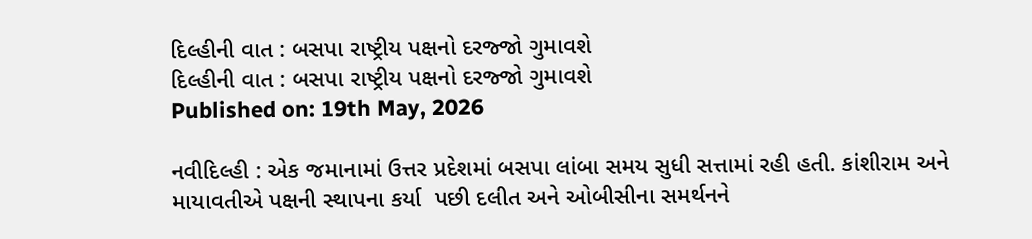દિલ્હીની વાત : બસપા રાષ્ટ્રીય પક્ષનો દરજ્જો ગુમાવશે
દિલ્હીની વાત : બસપા રાષ્ટ્રીય પક્ષનો દરજ્જો ગુમાવશે
Published on: 19th May, 2026

નવીદિલ્હી : એક જમાનામાં ઉત્તર પ્રદેશમાં બસપા લાંબા સમય સુધી સત્તામાં રહી હતી. કાંશીરામ અને માયાવતીએ પક્ષની સ્થાપના કર્યા  પછી દલીત અને ઓબીસીના સમર્થનને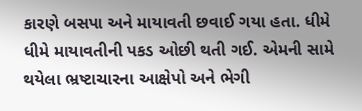કારણે બસપા અને માયાવતી છવાઈ ગયા હતા. ધીમે ધીમે માયાવતીની પકડ ઓછી થતી ગઈ. એમની સામે થયેલા ભ્રષ્ટાચારના આક્ષેપો અને ભેગી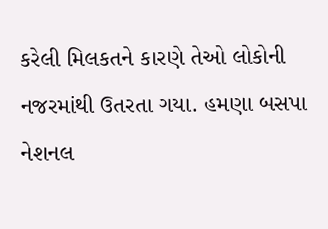કરેલી મિલકતને કારણે તેઓ લોકોની નજરમાંથી ઉતરતા ગયા. હમણા બસપા નેશનલ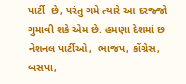પાર્ટી  છે, પરંતુ ગમે ત્યારે આ દરજ્જો ગુમાવી શકે એમ છે. હમણા દેશમાં છ નેશનલ પાર્ટીઓ,  ભાજપ, કોંગ્રેસ, બસપા,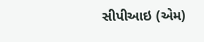સીપીઆઇ (એમ)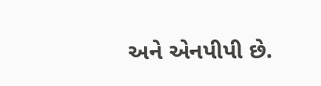અને એનપીપી છે.